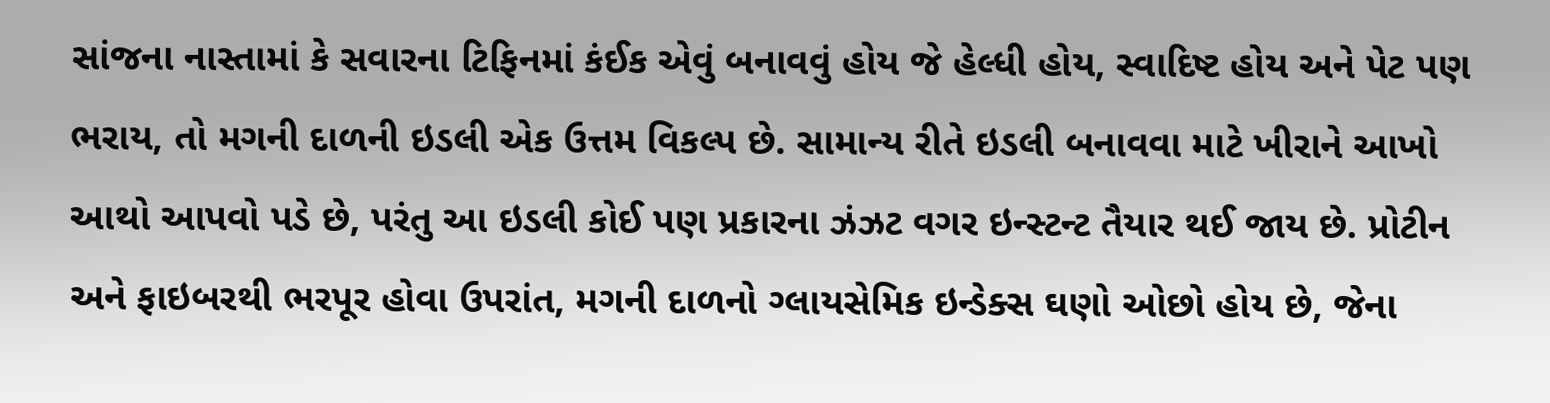સાંજના નાસ્તામાં કે સવારના ટિફિનમાં કંઈક એવું બનાવવું હોય જે હેલ્ધી હોય, સ્વાદિષ્ટ હોય અને પેટ પણ ભરાય, તો મગની દાળની ઇડલી એક ઉત્તમ વિકલ્પ છે. સામાન્ય રીતે ઇડલી બનાવવા માટે ખીરાને આખો આથો આપવો પડે છે, પરંતુ આ ઇડલી કોઈ પણ પ્રકારના ઝંઝટ વગર ઇન્સ્ટન્ટ તૈયાર થઈ જાય છે. પ્રોટીન અને ફાઇબરથી ભરપૂર હોવા ઉપરાંત, મગની દાળનો ગ્લાયસેમિક ઇન્ડેક્સ ઘણો ઓછો હોય છે, જેના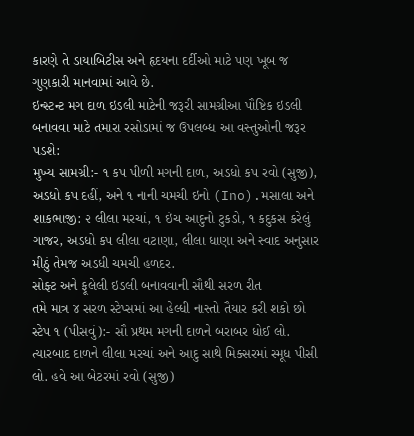કારણે તે ડાયાબિટીસ અને હૃદયના દર્દીઓ માટે પણ ખૂબ જ ગુણકારી માનવામાં આવે છે.
ઇન્સ્ટન્ટ મગ દાળ ઇડલી માટેની જરૂરી સામગ્રીઆ પૌષ્ટિક ઇડલી બનાવવા માટે તમારા રસોડામાં જ ઉપલબ્ધ આ વસ્તુઓની જરૂર પડશે:
મુખ્ય સામગ્રી:- ૧ કપ પીળી મગની દાળ, અડધો કપ રવો (સુજી), અડધો કપ દહીં, અને ૧ નાની ચમચી ઇનો (Ino).મસાલા અને શાકભાજી: ૨ લીલા મરચાં, ૧ ઇંચ આદુનો ટુકડો, ૧ કદુકસ કરેલું ગાજર, અડધો કપ લીલા વટાણા, લીલા ધાણા અને સ્વાદ અનુસાર મીઠું તેમજ અડધી ચમચી હળદર.
સોફ્ટ અને ફૂલેલી ઇડલી બનાવવાની સૌથી સરળ રીત
તમે માત્ર ૪ સરળ સ્ટેપ્સમાં આ હેલ્ધી નાસ્તો તૈયાર કરી શકો છો
સ્ટેપ ૧ (પીસવું):- સૌ પ્રથમ મગની દાળને બરાબર ધોઈ લો. ત્યારબાદ દાળને લીલા મરચાં અને આદુ સાથે મિક્સરમાં સ્મૂધ પીસી લો. હવે આ બેટરમાં રવો (સુજી)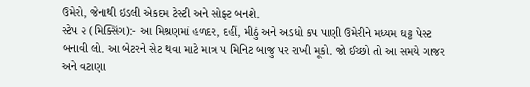ઉમેરો, જેનાથી ઇડલી એકદમ ટેસ્ટી અને સોફ્ટ બનશે.
સ્ટેપ ૨ (મિક્સિંગ):- આ મિશ્રણમાં હળદર, દહીં, મીઠું અને અડધો કપ પાણી ઉમેરીને મધ્યમ ઘટ્ટ પેસ્ટ બનાવી લો. આ બેટરને સેટ થવા માટે માત્ર ૫ મિનિટ બાજુ પર રાખી મૂકો. જો ઈચ્છો તો આ સમયે ગાજર અને વટાણા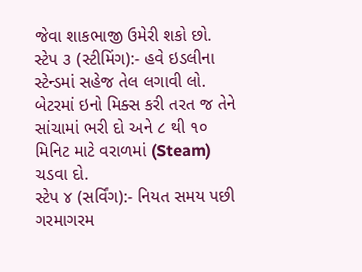જેવા શાકભાજી ઉમેરી શકો છો.
સ્ટેપ ૩ (સ્ટીમિંગ):- હવે ઇડલીના સ્ટેન્ડમાં સહેજ તેલ લગાવી લો. બેટરમાં ઇનો મિક્સ કરી તરત જ તેને સાંચામાં ભરી દો અને ૮ થી ૧૦ મિનિટ માટે વરાળમાં (Steam) ચડવા દો.
સ્ટેપ ૪ (સર્વિંગ):- નિયત સમય પછી ગરમાગરમ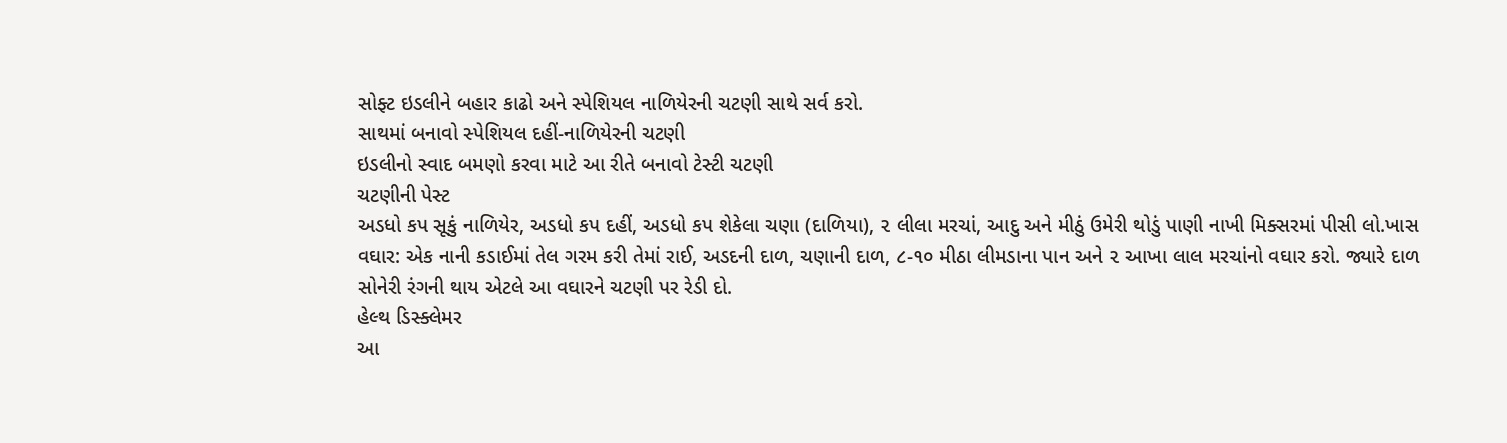સોફ્ટ ઇડલીને બહાર કાઢો અને સ્પેશિયલ નાળિયેરની ચટણી સાથે સર્વ કરો.
સાથમાં બનાવો સ્પેશિયલ દહીં-નાળિયેરની ચટણી
ઇડલીનો સ્વાદ બમણો કરવા માટે આ રીતે બનાવો ટેસ્ટી ચટણી
ચટણીની પેસ્ટ
અડધો કપ સૂકું નાળિયેર, અડધો કપ દહીં, અડધો કપ શેકેલા ચણા (દાળિયા), ૨ લીલા મરચાં, આદુ અને મીઠું ઉમેરી થોડું પાણી નાખી મિક્સરમાં પીસી લો.ખાસ વઘાર: એક નાની કડાઈમાં તેલ ગરમ કરી તેમાં રાઈ, અડદની દાળ, ચણાની દાળ, ૮-૧૦ મીઠા લીમડાના પાન અને ૨ આખા લાલ મરચાંનો વઘાર કરો. જ્યારે દાળ સોનેરી રંગની થાય એટલે આ વઘારને ચટણી પર રેડી દો.
હેલ્થ ડિસ્ક્લેમર
આ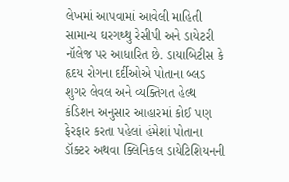લેખમાં આપવામાં આવેલી માહિતી સામાન્ય ઘરગથ્થુ રેસીપી અને ડાયેટરી નૉલેજ પર આધારિત છે. ડાયાબિટીસ કે હૃદય રોગના દર્દીઓએ પોતાના બ્લડ શુગર લેવલ અને વ્યક્તિગત હેલ્થ કંડિશન અનુસાર આહારમાં કોઈ પણ ફેરફાર કરતા પહેલાં હંમેશાં પોતાના ડૉક્ટર અથવા ક્લિનિકલ ડાયેટિશિયનની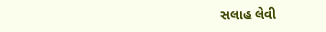સલાહ લેવી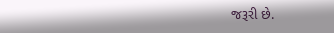જરૂરી છે.